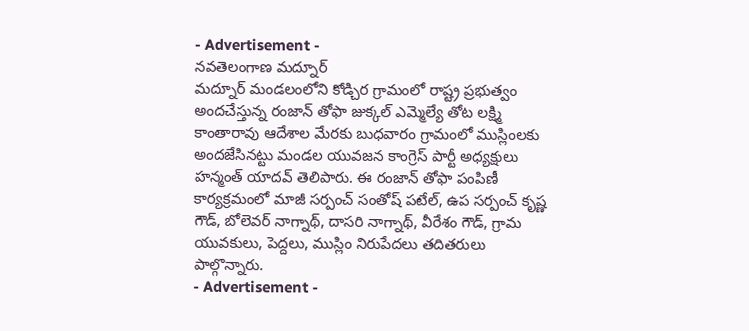- Advertisement -
నవతెలంగాణ మద్నూర్
మద్నూర్ మండలంలోని కోడ్చిర గ్రామంలో రాష్ట్ర ప్రభుత్వం అందచేస్తున్న రంజాన్ తోఫా జుక్కల్ ఎమ్మెల్యే తోట లక్ష్మి కాంతారావు ఆదేశాల మేరకు బుధవారం గ్రామంలో ముస్లింలకు అందజేసినట్టు మండల యువజన కాంగ్రెస్ పార్టీ అధ్యక్షులు హన్మంత్ యాదవ్ తెలిపారు. ఈ రంజాన్ తోఫా పంపిణీ కార్యక్రమంలో మాజీ సర్పంచ్ సంతోష్ పటేల్, ఉప సర్పంచ్ కృష్ణ గౌడ్, బోలెవర్ నాగ్నాథ్, దాసరి నాగ్నాథ్, వీరేశం గౌడ్, గ్రామ యువకులు, పెద్దలు, ముస్లిం నిరుపేదలు తదితరులు పాల్గొన్నారు.
- Advertisement -